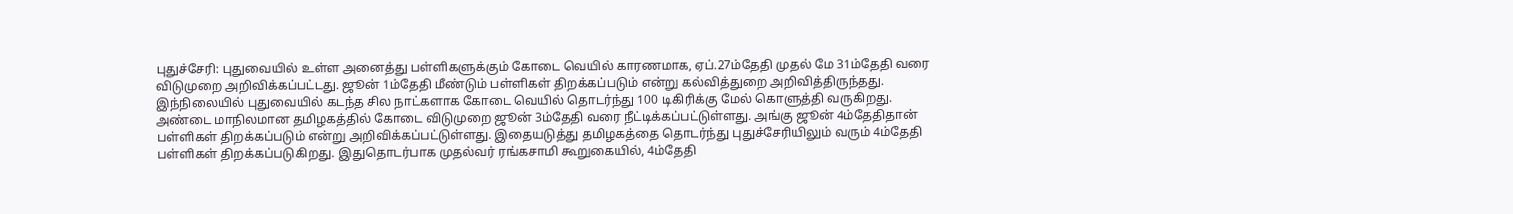புதுச்சேரி: புதுவையில் உள்ள அனைத்து பள்ளிகளுக்கும் கோடை வெயில் காரணமாக, ஏப்.27ம்தேதி முதல் மே 31ம்தேதி வரை விடுமுறை அறிவிக்கப்பட்டது. ஜூன் 1ம்தேதி மீண்டும் பள்ளிகள் திறக்கப்படும் என்று கல்வித்துறை அறிவித்திருந்தது. இந்நிலையில் புதுவையில் கடந்த சில நாட்களாக கோடை வெயில் தொடர்ந்து 100 டிகிரிக்கு மேல் கொளுத்தி வருகிறது.
அண்டை மாநிலமான தமிழகத்தில் கோடை விடுமுறை ஜூன் 3ம்தேதி வரை நீட்டிக்கப்பட்டுள்ளது. அங்கு ஜூன் 4ம்தேதிதான் பள்ளிகள் திறக்கப்படும் என்று அறிவிக்கப்பட்டுள்ளது. இதையடுத்து தமிழகத்தை தொடர்ந்து புதுச்சேரியிலும் வரும் 4ம்தேதி பள்ளிகள் திறக்கப்படுகிறது. இதுதொடர்பாக முதல்வர் ரங்கசாமி கூறுகையில், 4ம்தேதி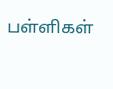பள்ளிகள்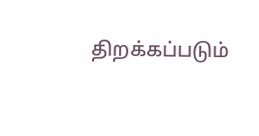திறக்கப்படும்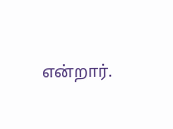என்றார்.